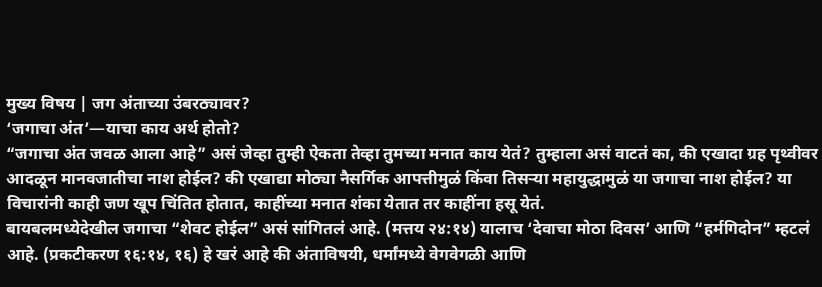मुख्य विषय | जग अंताच्या उंबरठ्यावर?
‘जगाचा अंत’—याचा काय अर्थ होतो?
“जगाचा अंत जवळ आला आहे” असं जेव्हा तुम्ही ऐकता तेव्हा तुमच्या मनात काय येतं? तुम्हाला असं वाटतं का, की एखादा ग्रह पृथ्वीवर आदळून मानवजातीचा नाश होईल? की एखाद्या मोठ्या नैसर्गिक आपत्तीमुळं किंवा तिसऱ्या महायुद्धामुळं या जगाचा नाश होईल? या विचारांनी काही जण खूप चिंतित होतात, काहींच्या मनात शंका येतात तर काहींना हसू येतं.
बायबलमध्येदेखील जगाचा “शेवट होईल” असं सांगितलं आहे. (मत्तय २४:१४) यालाच ‘देवाचा मोठा दिवस’ आणि “हर्मगिदोन” म्हटलं आहे. (प्रकटीकरण १६:१४, १६) हे खरं आहे की अंताविषयी, धर्मांमध्ये वेगवेगळी आणि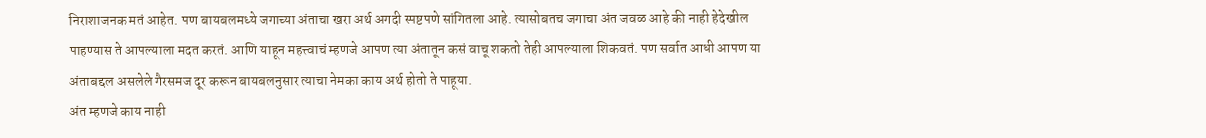निराशाजनक मतं आहेत. पण बायबलमध्ये जगाच्या अंताचा खरा अर्थ अगदी स्पष्टपणे सांगितला आहे. त्यासोबतच जगाचा अंत जवळ आहे की नाही हेदेखील पाहण्यास ते आपल्याला मदत करतं. आणि याहून महत्त्वाचं म्हणजे आपण त्या अंतातून कसं वाचू शकतो तेही आपल्याला शिकवतं. पण सर्वात आधी आपण या अंताबद्दल असलेले गैरसमज दूर करून बायबलनुसार त्याचा नेमका काय अर्थ होतो ते पाहूया.
अंत म्हणजे काय नाही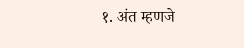१. अंत म्हणजे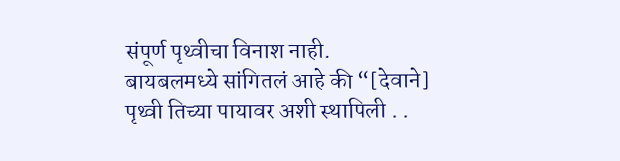संपूर्ण पृथ्वीचा विनाश नाही.
बायबलमध्ये सांगितलं आहे की “[देवाने] पृथ्वी तिच्या पायावर अशी स्थापिली . .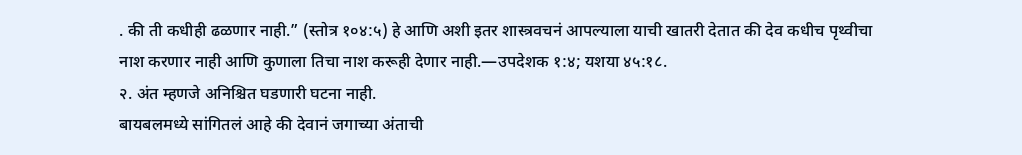. की ती कधीही ढळणार नाही.” (स्तोत्र १०४:५) हे आणि अशी इतर शास्त्रवचनं आपल्याला याची खातरी देतात की देव कधीच पृथ्वीचा नाश करणार नाही आणि कुणाला तिचा नाश करूही देणार नाही.—उपदेशक १:४; यशया ४५:१८.
२. अंत म्हणजे अनिश्चित घडणारी घटना नाही.
बायबलमध्ये सांगितलं आहे की देवानं जगाच्या अंताची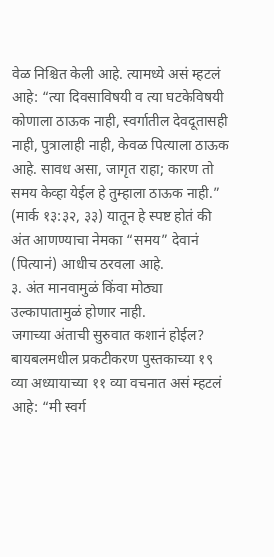वेळ निश्चित केली आहे. त्यामध्ये असं म्हटलं आहे: “त्या दिवसाविषयी व त्या घटकेविषयी कोणाला ठाऊक नाही, स्वर्गातील देवदूतासही नाही, पुत्रालाही नाही, केवळ पित्याला ठाऊक आहे. सावध असा, जागृत राहा; कारण तो समय केव्हा येईल हे तुम्हाला ठाऊक नाही.” (मार्क १३:३२, ३३) यातून हे स्पष्ट होतं की अंत आणण्याचा नेमका “समय” देवानं (पित्यानं) आधीच ठरवला आहे.
३. अंत मानवामुळं किंवा मोठ्या उल्कापातामुळं होणार नाही.
जगाच्या अंताची सुरुवात कशानं होईल? बायबलमधील प्रकटीकरण पुस्तकाच्या १९ व्या अध्यायाच्या ११ व्या वचनात असं म्हटलं आहे: “मी स्वर्ग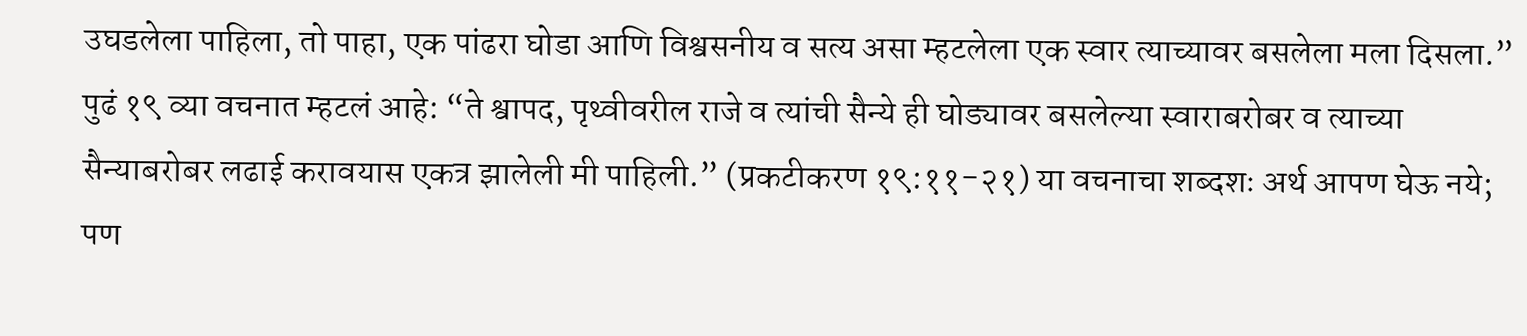उघडलेला पाहिला, तो पाहा, एक पांढरा घोडा आणि विश्वसनीय व सत्य असा म्हटलेला एक स्वार त्याच्यावर बसलेला मला दिसला.” पुढं १९ व्या वचनात म्हटलं आहे: “ते श्वापद, पृथ्वीवरील राजे व त्यांची सैन्ये ही घोड्यावर बसलेल्या स्वाराबरोबर व त्याच्या सैन्याबरोबर लढाई करावयास एकत्र झालेली मी पाहिली.” (प्रकटीकरण १९:११-२१) या वचनाचा शब्दशः अर्थ आपण घेऊ नये; पण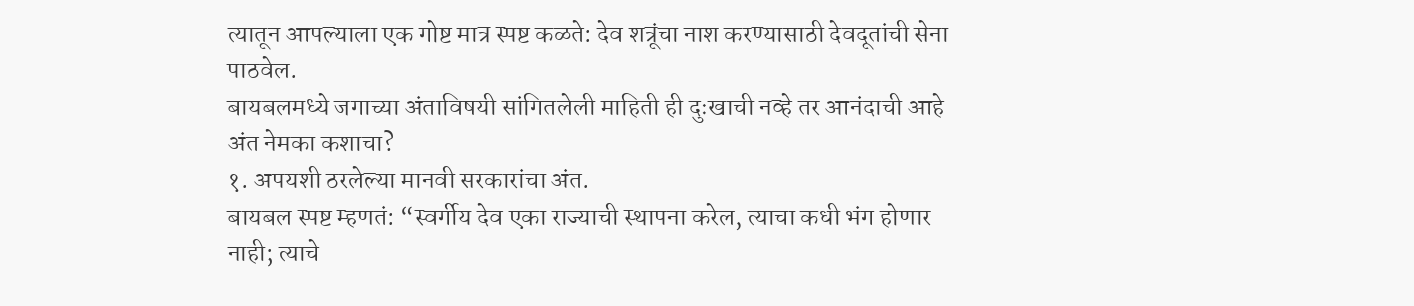त्यातून आपल्याला एक गोष्ट मात्र स्पष्ट कळते: देव शत्रूंचा नाश करण्यासाठी देवदूतांची सेना पाठवेल.
बायबलमध्ये जगाच्या अंताविषयी सांगितलेली माहिती ही दुःखाची नव्हे तर आनंदाची आहे
अंत नेमका कशाचा?
१. अपयशी ठरलेल्या मानवी सरकारांचा अंत.
बायबल स्पष्ट म्हणतं: “स्वर्गीय देव एका राज्याची स्थापना करेल, त्याचा कधी भंग होणार नाही; त्याचे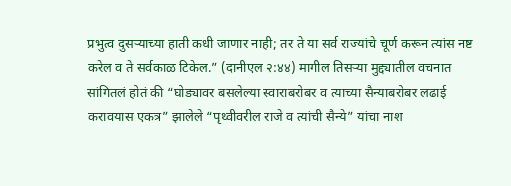प्रभुत्व दुसऱ्याच्या हाती कधी जाणार नाही; तर ते या सर्व राज्यांचे चूर्ण करून त्यांस नष्ट करेल व ते सर्वकाळ टिकेल.” (दानीएल २:४४) मागील तिसऱ्या मुद्द्यातील वचनात सांगितलं होतं की “घोड्यावर बसलेल्या स्वाराबरोबर व त्याच्या सैन्याबरोबर लढाई करावयास एकत्र” झालेले “पृथ्वीवरील राजे व त्यांची सैन्ये” यांचा नाश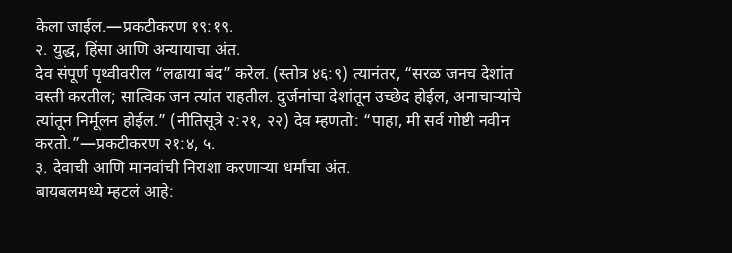केला जाईल.—प्रकटीकरण १९:१९.
२. युद्ध, हिंसा आणि अन्यायाचा अंत.
देव संपूर्ण पृथ्वीवरील “लढाया बंद” करेल. (स्तोत्र ४६:९) त्यानंतर, “सरळ जनच देशांत वस्ती करतील; सात्विक जन त्यांत राहतील. दुर्जनांचा देशांतून उच्छेद होईल, अनाचाऱ्यांचे त्यांतून निर्मूलन होईल.” (नीतिसूत्रे २:२१, २२) देव म्हणतो: “पाहा, मी सर्व गोष्टी नवीन करतो.”—प्रकटीकरण २१:४, ५.
३. देवाची आणि मानवांची निराशा करणाऱ्या धर्मांचा अंत.
बायबलमध्ये म्हटलं आहे: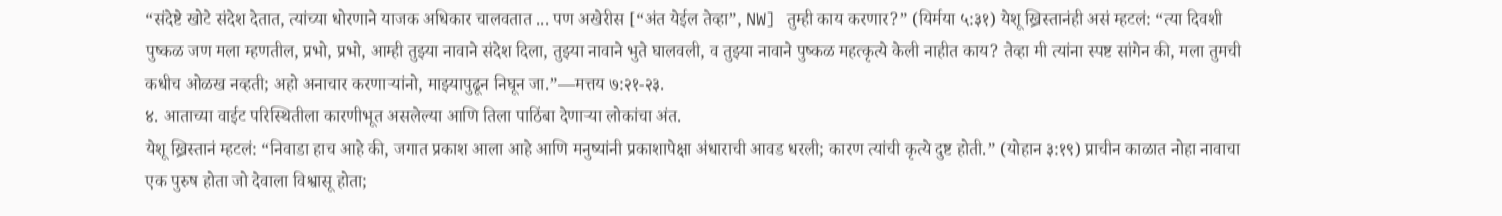“संदेष्टे खोटे संदेश देतात, त्यांच्या धोरणाने याजक अधिकार चालवतात ... पण अखेरीस [“अंत येईल तेव्हा”, NW] तुम्ही काय करणार?” (यिर्मया ५:३१) येशू ख्रिस्तानंही असं म्हटलं: “त्या दिवशी पुष्कळ जण मला म्हणतील, प्रभो, प्रभो, आम्ही तुझ्या नावाने संदेश दिला, तुझ्या नावाने भुते घालवली, व तुझ्या नावाने पुष्कळ महत्कृत्ये केली नाहीत काय? तेव्हा मी त्यांना स्पष्ट सांगेन की, मला तुमची कधीच ओळख नव्हती; अहो अनाचार करणाऱ्यांनो, माझ्यापुढून निघून जा.”—मत्तय ७:२१-२३.
४. आताच्या वाईट परिस्थितीला कारणीभूत असलेल्या आणि तिला पाठिंबा देणाऱ्या लोकांचा अंत.
येशू ख्रिस्तानं म्हटलं: “निवाडा हाच आहे की, जगात प्रकाश आला आहे आणि मनुष्यांनी प्रकाशापेक्षा अंधाराची आवड धरली; कारण त्यांची कृत्ये दुष्ट होती.” (योहान ३:१९) प्राचीन काळात नोहा नावाचा एक पुरुष होता जो देवाला विश्वासू होता;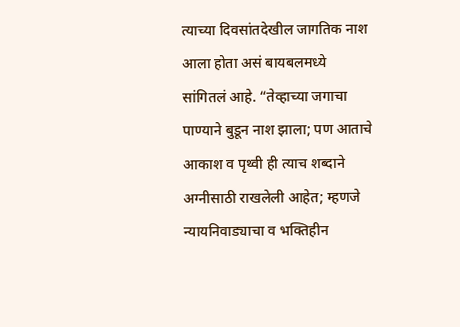त्याच्या दिवसांतदेखील जागतिक नाश आला होता असं बायबलमध्ये सांगितलं आहे. “तेव्हाच्या जगाचा पाण्याने बुडून नाश झाला; पण आताचे आकाश व पृथ्वी ही त्याच शब्दाने अग्नीसाठी राखलेली आहेत; म्हणजे न्यायनिवाड्याचा व भक्तिहीन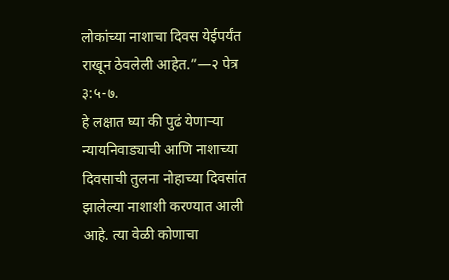लोकांच्या नाशाचा दिवस येईपर्यंत राखून ठेवलेली आहेत.”—२ पेत्र ३:५-७.
हे लक्षात घ्या की पुढं येणाऱ्या न्यायनिवाड्याची आणि नाशाच्या दिवसाची तुलना नोहाच्या दिवसांत झालेल्या नाशाशी करण्यात आली आहे. त्या वेळी कोणाचा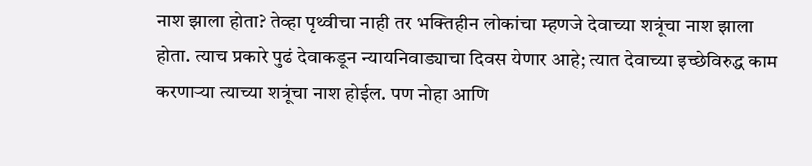नाश झाला होता? तेव्हा पृथ्वीचा नाही तर भक्तिहीन लोकांचा म्हणजे देवाच्या शत्रूंचा नाश झाला होता. त्याच प्रकारे पुढं देवाकडून न्यायनिवाड्याचा दिवस येणार आहे; त्यात देवाच्या इच्छेविरुद्ध काम करणाऱ्या त्याच्या शत्रूंचा नाश होईल. पण नोहा आणि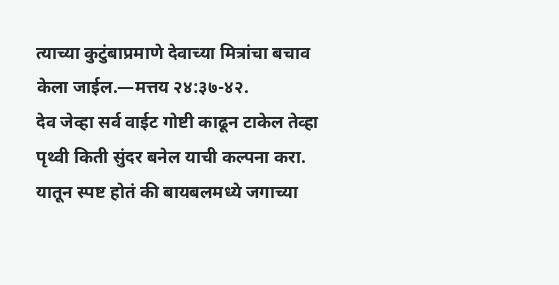त्याच्या कुटुंबाप्रमाणे देवाच्या मित्रांचा बचाव केला जाईल.—मत्तय २४:३७-४२.
देव जेव्हा सर्व वाईट गोष्टी काढून टाकेल तेव्हा पृथ्वी किती सुंदर बनेल याची कल्पना करा. यातून स्पष्ट होतं की बायबलमध्ये जगाच्या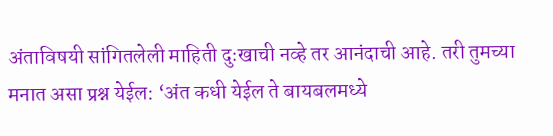अंताविषयी सांगितलेली माहिती दुःखाची नव्हे तर आनंदाची आहे. तरी तुमच्या मनात असा प्रश्न येईल: ‘अंत कधी येईल ते बायबलमध्ये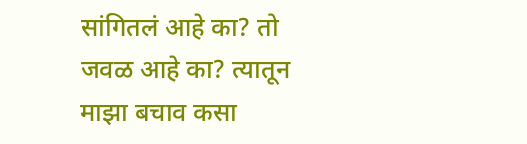सांगितलं आहे का? तो जवळ आहे का? त्यातून माझा बचाव कसा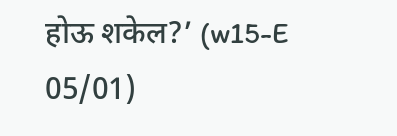होऊ शकेल?’ (w15-E 05/01)